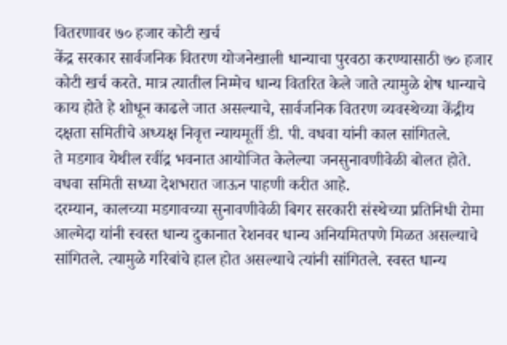वितरणावर ७० हजार कोटी खर्च
केंद्र सरकार सार्वजनिक वितरण योजनेखाली धान्याचा पुरवठा करण्यासाठी ७० हजार कोटी खर्च करते. मात्र त्यातील निम्मेच धान्य वितरित केले जाते त्यामुळे शेष धान्याचे काय होते हे शोधून काढले जात असल्याचे, सार्वजनिक वितरण व्यवस्थेच्या केंद्रीय दक्षता समितीचे अध्यक्ष निवृत्त न्यायमूर्ती डी. पी. वधवा यांनी काल सांगितले.
ते मडगाव येथील रवींद्र भवनात आयोजित केलेल्या जनसुनावणीवेळी बोलत होते. वधवा समिती सध्या देशभरात जाऊन पाहणी करीत आहे.
दरम्यान, कालच्या मडगावच्या सुनावणीवेळी बिगर सरकारी संस्थेच्या प्रतिनिधी रोमा आल्मेदा यांनी स्वस्त धान्य दुकानात रेशनवर धान्य अनियमितपणे मिळत असल्याचे सांगितले. त्यामुळे गरिबांचे हाल होत असल्याचे त्यांनी सांगितले. स्वस्त धान्य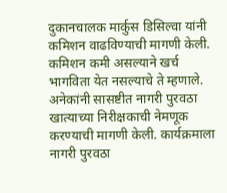दुकानचालक मार्कुस डिसिल्वा यांनी कमिशन वाढविण्याची मागणी केली. कमिशन कमी असल्याने खर्च भागविता येत नसल्याचे ते म्हणाले. अनेकांनी सासष्टीत नागरी पुरवठा खात्याच्या निरीक्षकाची नेमणूक करण्याची मागणी केली. कार्यक्रमाला नागरी पुरवठा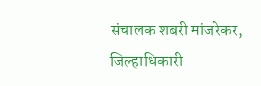संचालक शबरी मांजरेकर, जिल्हाधिकारी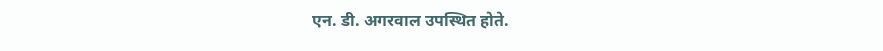एन. डी. अगरवाल उपस्थित होते.